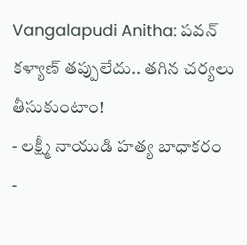Vangalapudi Anitha: పవన్ కళ్యాణ్ తప్పులేదు.. తగిన చర్యలు తీసుకుంటాం!
- లక్ష్మీ నాయుడి హత్య బాధాకరం
-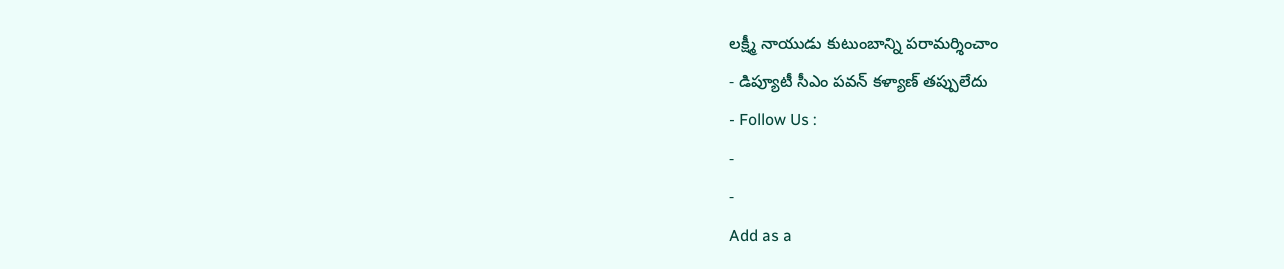లక్ష్మీ నాయుడు కుటుంబాన్ని పరామర్శించాం
- డిప్యూటీ సీఎం పవన్ కళ్యాణ్ తప్పులేదు
- Follow Us :
-
-
Add as a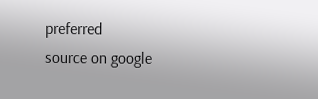preferred
source on google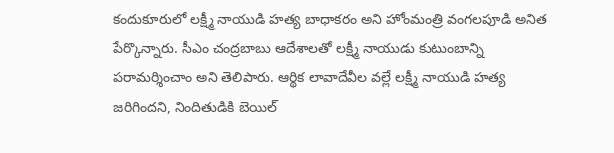కందుకూరులో లక్ష్మీ నాయుడి హత్య బాధాకరం అని హోంమంత్రి వంగలపూడి అనిత పేర్కొన్నారు. సీఎం చంద్రబాబు ఆదేశాలతో లక్ష్మీ నాయుడు కుటుంబాన్ని పరామర్శించాం అని తెలిపారు. ఆర్థిక లావాదేవీల వల్లే లక్ష్మీ నాయుడి హత్య జరిగిందని, నిందితుడికి బెయిల్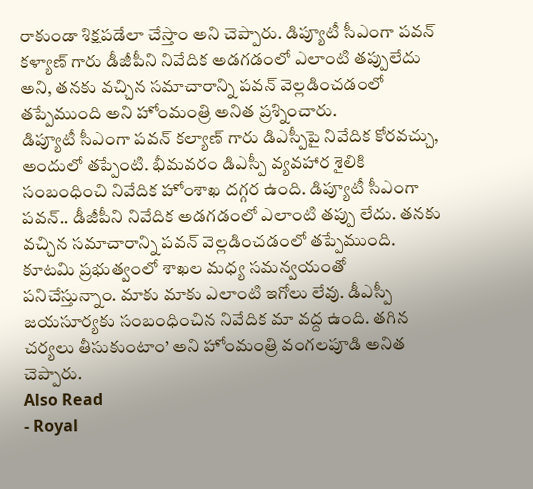రాకుండా శిక్షపడేలా చేస్తాం అని చెప్పారు. డిప్యూటీ సీఎంగా పవన్ కళ్యాణ్ గారు డీజీపీని నివేదిక అడగడంలో ఎలాంటి తప్పులేదు అని, తనకు వచ్చిన సమాచారాన్ని పవన్ వెల్లడించడంలో తప్పేముంది అని హోంమంత్రి అనిత ప్రశ్నించారు.
డిప్యూటీ సీఎంగా పవన్ కల్యాణ్ గారు డిఎస్పీపై నివేదిక కోరవచ్చు, అందులో తప్పేంటి. భీమవరం డిఎస్పీ వ్యవహార శైలికి సంబంధించి నివేదిక హోంశాఖ దగ్గర ఉంది. డిప్యూటీ సీఎంగా పవన్.. డీజీపీని నివేదిక అడగడంలో ఎలాంటి తప్పు లేదు. తనకు వచ్చిన సమాచారాన్ని పవన్ వెల్లడించడంలో తప్పేముంది. కూటమి ప్రభుత్వంలో శాఖల మధ్య సమన్వయంతో పనిచేస్తున్నాం. మాకు మాకు ఎలాంటి ఇగోలు లేవు. డీఎస్పీ జయసూర్యకు సంబంధించిన నివేదిక మా వద్ద ఉంది. తగిన చర్యలు తీసుకుంటాం’ అని హోంమంత్రి వంగలపూడి అనిత చెప్పారు.
Also Read
- Royal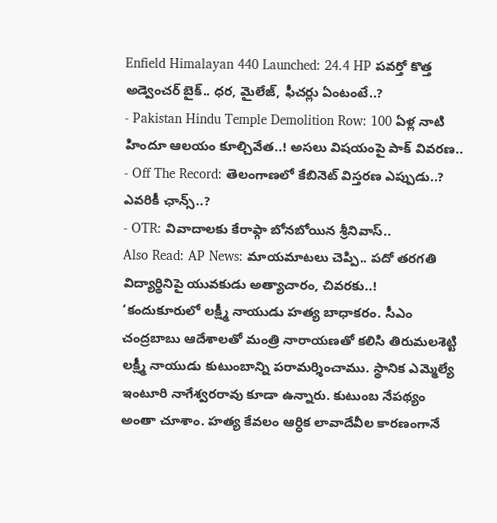Enfield Himalayan 440 Launched: 24.4 HP పవర్తో కొత్త అడ్వెంచర్ బైక్.. ధర, మైలేజ్, ఫీచర్లు ఏంటంటే..?
- Pakistan Hindu Temple Demolition Row: 100 ఏళ్ల నాటి హిందూ ఆలయం కూల్చివేత..! అసలు విషయంపై పాక్ వివరణ..
- Off The Record: తెలంగాణలో కేబినెట్ విస్తరణ ఎప్పుడు..? ఎవరికీ ఛాన్స్..?
- OTR: వివాదాలకు కేరాఫ్గా బోనబోయిన శ్రీనివాస్..
Also Read: AP News: మాయమాటలు చెప్పి.. పదో తరగతి విద్యార్థినిపై యువకుడు అత్యాచారం, చివరకు..!
‘కందుకూరులో లక్ష్మీ నాయుడు హత్య బాధాకరం. సీఎం చంద్రబాబు ఆదేశాలతో మంత్రి నారాయణతో కలిసి తిరుమలశెట్టి లక్ష్మీ నాయుడు కుటుంబాన్ని పరామర్శించాము. స్థానిక ఎమ్మెల్యే ఇంటూరి నాగేశ్వరరావు కూడా ఉన్నారు. కుటుంబ నేపథ్యం అంతా చూశాం. హత్య కేవలం ఆర్ధిక లావాదేవీల కారణంగానే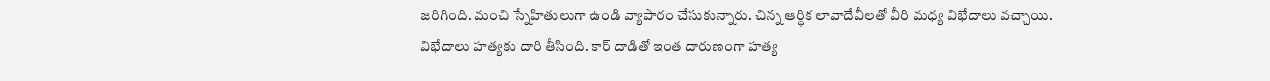జరిగింది. మంచి స్నేహితులుగా ఉండి వ్యాపారం చేసుకున్నారు. చిన్న ఆర్ధిక లావాదేవీలతో వీరి మధ్య విభేదాలు వచ్చాయి. విభేదాలు హత్యకు దారి తీసింది. కార్ దాడితో ఇంత దారుణంగా హత్య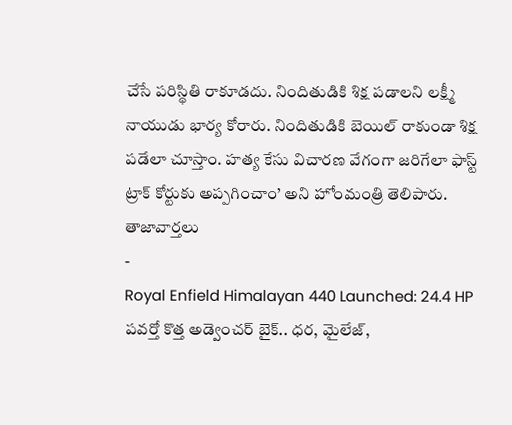చేసే పరిస్థితి రాకూడదు. నిందితుడికి శిక్ష పడాలని లక్ష్మీ నాయుడు భార్య కోరారు. నిందితుడికి బెయిల్ రాకుండా శిక్ష పడేలా చూస్తాం. హత్య కేసు విచారణ వేగంగా జరిగేలా ఫాస్ట్ ట్రాక్ కోర్టుకు అప్పగించాం’ అని హోంమంత్రి తెలిపారు.
తాజావార్తలు
-
Royal Enfield Himalayan 440 Launched: 24.4 HP పవర్తో కొత్త అడ్వెంచర్ బైక్.. ధర, మైలేజ్,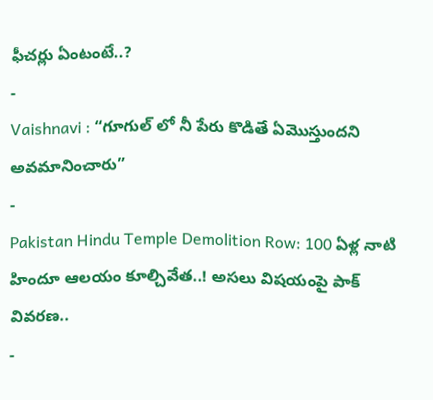ఫీచర్లు ఏంటంటే..?
-
Vaishnavi : “గూగుల్ లో నీ పేరు కొడితే ఏమొస్తుందని అవమానించారు”
-
Pakistan Hindu Temple Demolition Row: 100 ఏళ్ల నాటి హిందూ ఆలయం కూల్చివేత..! అసలు విషయంపై పాక్ వివరణ..
-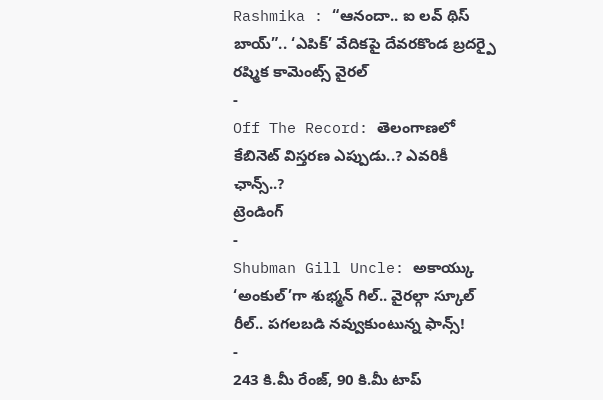Rashmika : “ఆనందా.. ఐ లవ్ థిస్ బాయ్”.. ‘ఎపిక్’ వేదికపై దేవరకొండ బ్రదర్పై రష్మిక కామెంట్స్ వైరల్
-
Off The Record: తెలంగాణలో కేబినెట్ విస్తరణ ఎప్పుడు..? ఎవరికీ ఛాన్స్..?
ట్రెండింగ్
-
Shubman Gill Uncle: అకాయ్కు ‘అంకుల్’గా శుభ్మన్ గిల్.. వైరల్గా స్కూల్ రీల్.. పగలబడి నవ్వుకుంటున్న ఫాన్స్!
-
243 కి.మీ రేంజ్, 90 కి.మీ టాప్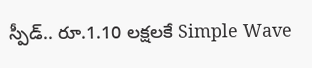స్పీడ్.. రూ.1.10 లక్షలకే Simple Wave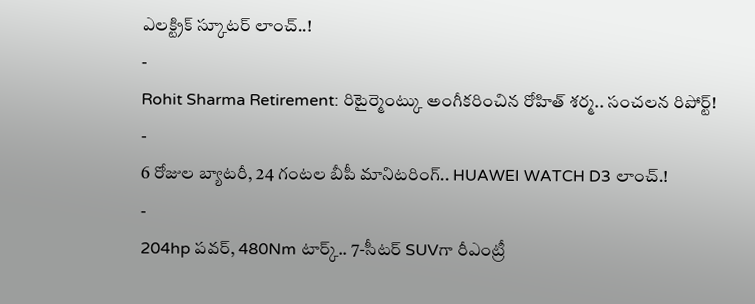ఎలక్ట్రిక్ స్కూటర్ లాంచ్..!
-
Rohit Sharma Retirement: రిటైర్మెంట్కు అంగీకరించిన రోహిత్ శర్మ.. సంచలన రిపోర్ట్!
-
6 రోజుల బ్యాటరీ, 24 గంటల బీపీ మానిటరింగ్.. HUAWEI WATCH D3 లాంచ్.!
-
204hp పవర్, 480Nm టార్క్.. 7-సీటర్ SUVగా రీఎంట్రీ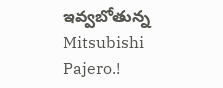ఇవ్వబోతున్న Mitsubishi Pajero.!